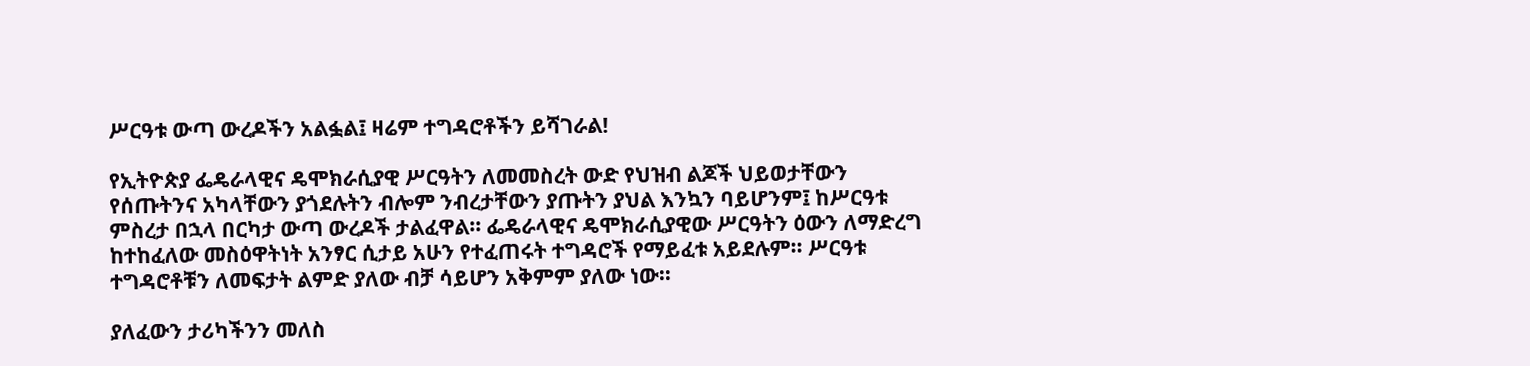ሥርዓቱ ውጣ ውረዶችን አልፏል፤ ዛሬም ተግዳሮቶችን ይሻገራል!

የኢትዮጵያ ፌዴራላዊና ዴሞክራሲያዊ ሥርዓትን ለመመስረት ውድ የህዝብ ልጆች ህይወታቸውን የሰጡትንና አካላቸውን ያጎደሉትን ብሎም ንብረታቸውን ያጡትን ያህል እንኳን ባይሆንም፤ ከሥርዓቱ ምስረታ በኋላ በርካታ ውጣ ውረዶች ታልፈዋል፡፡ ፌዴራላዊና ዴሞክራሲያዊው ሥርዓትን ዕውን ለማድረግ ከተከፈለው መስዕዋትነት አንፃር ሲታይ አሁን የተፈጠሩት ተግዳሮች የማይፈቱ አይደሉም፡፡ ሥርዓቱ ተግዳሮቶቹን ለመፍታት ልምድ ያለው ብቻ ሳይሆን አቅምም ያለው ነው፡፡

ያለፈውን ታሪካችንን መለስ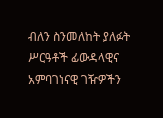ብለን ስንመለከት ያለፉት ሥርዓቶች ፊውዳላዊና አምባገነናዊ ገዥዎችን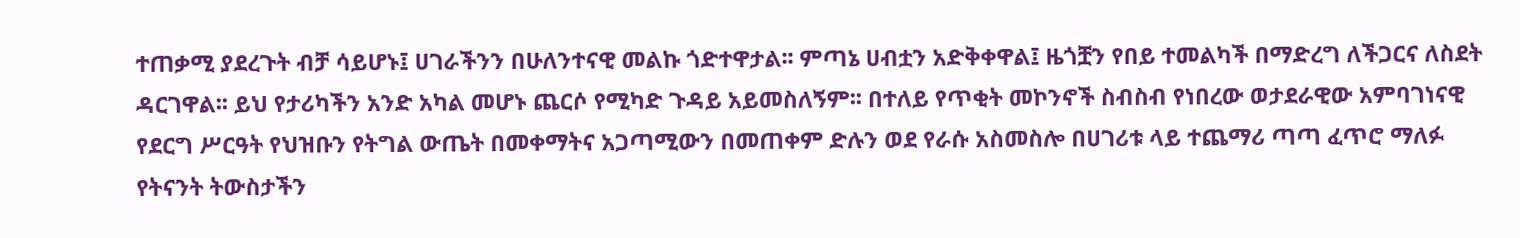ተጠቃሚ ያደረጉት ብቻ ሳይሆኑ፤ ሀገራችንን በሁለንተናዊ መልኩ ጎድተዋታል፡፡ ምጣኔ ሀብቷን አድቅቀዋል፤ ዜጎቿን የበይ ተመልካች በማድረግ ለችጋርና ለስደት ዳርገዋል፡፡ ይህ የታሪካችን አንድ አካል መሆኑ ጨርሶ የሚካድ ጉዳይ አይመስለኝም፡፡ በተለይ የጥቂት መኮንኖች ስብስብ የነበረው ወታደራዊው አምባገነናዊ የደርግ ሥርዓት የህዝቡን የትግል ውጤት በመቀማትና አጋጣሚውን በመጠቀም ድሉን ወደ የራሱ አስመስሎ በሀገሪቱ ላይ ተጨማሪ ጣጣ ፈጥሮ ማለፉ የትናንት ትውስታችን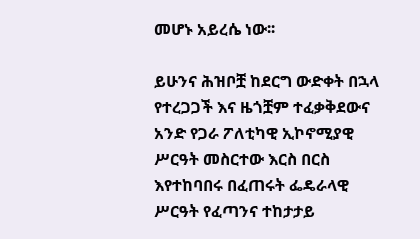መሆኑ አይረሴ ነው፡፡

ይሁንና ሕዝቦቿ ከደርግ ውድቀት በኋላ የተረጋጋች እና ዜጎቿም ተፈቃቅደውና አንድ የጋራ ፖለቲካዊ ኢኮኖሚያዊ ሥርዓት መስርተው እርስ በርስ እየተከባበሩ በፈጠሩት ፌዴራላዊ ሥርዓት የፈጣንና ተከታታይ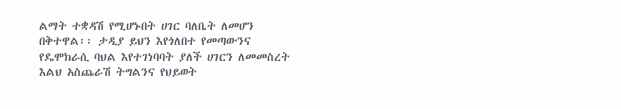ልማት ተቋዳሽ የሚሆኑበት ሀገር ባለቤት ለመሆን በቅተዋል፡፡ ታዲያ ይህን እየጎለበተ የመጣውንና የዴሞክራሲ ባህል እየተገነባባት ያለች ሀገርን ለመመስረት እልህ አስጨራሽ ትግልንና የህይወት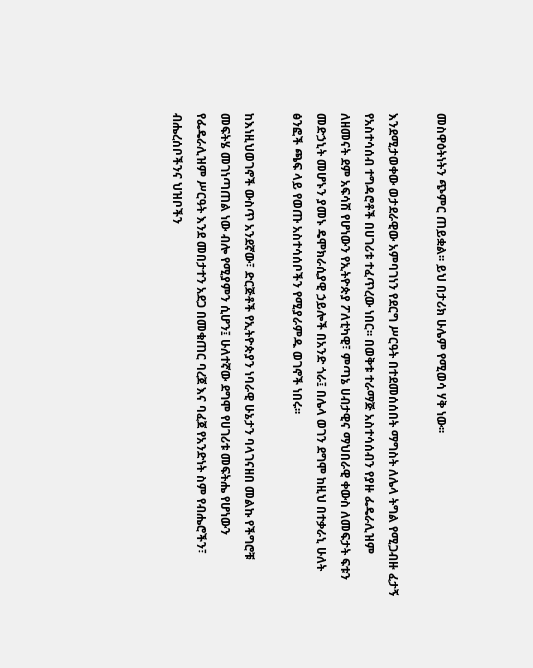መስዋዕትነትን ጭምር ጠይቋል፡፡ ይህ በታሪክ ሁሌም የሚወሳ ሃቅ ነው፡፡

እንደሚታወቀው ወታደራዊው አምባገነን የደርግ ሥርዓት በተደመሰሰበት ማግስት ለሌላ ትግል የሚጋብዙ ፈታኝ የአስተሳሰብ ተግዳሮቶች በሀገሪቱ ተፈጥረው ነበር፡፡ በወቅቱ ተራማጅ አስተሳሰብን የያዙ ፌዴራሊዝም ለዘመናት ደም አፍሳሽ የሆነውን የኢትዮጵያ ፖለቲካዊ፣ ምጣኔ ሀብታዊና ማህበራዊ ቀውስ ለመፍታት ፍቱን መድኃኒት መሆኑን ያመኑ ዴሞክራሲያዊ ኃይሎች በአንድ ጎራ፤ በሌላ ወገን ደግሞ ከዚህ በተቃራኒ ሁለት ፅንፎች ጫፍ ላይ የወጡ አስተሳሰቦችን የሚያራምዱ ወገኖች ነበሩ፡፡

ከእነዚህወገኖች ውስጥ አንደኛው፣ ድርጅቶች የኢትዮጵያን ነባራዊ ሁኔታን ባላገናዘበ መልኩ የችግሮቹ መፍትሄ መገነጣጠል ነው ብሎ የሚያምን ሲሆን፤ ሁለተኛው ደግሞ የሀገሪቱ መፍትሔ የሆነውን የፌዴራሊዝም ሥርዓት እንደ መበታተን አደጋ በመቁጠር ባረጀ እና ባፈጀ የአንድነት ስም የብሔሮችን፣ ብሔረሰቦችንና ህዝቦችን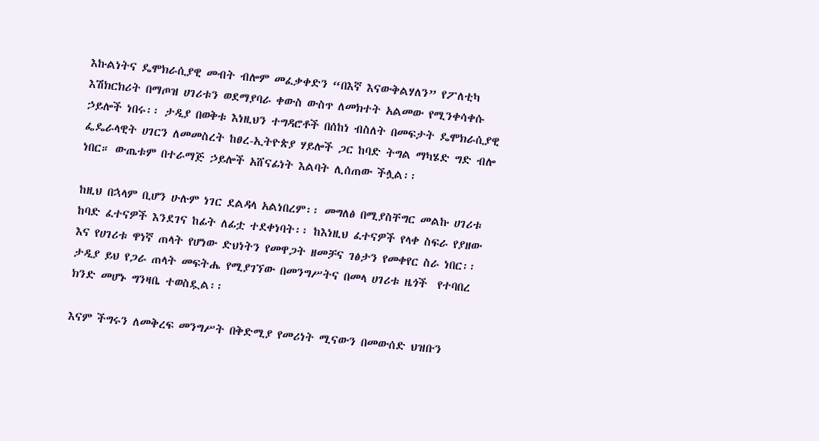እኩልነትና ዴሞክራሲያዊ መብት ብሎም መፈቃቀድን “በእኛ እናውቅልሃለን” የፖለቲካ እሽክርክሪት በማጦዝ ሀገሪቱን ወደማያባራ ቀውስ ውስጥ ለመክተት አልመው የሚንቀሳቀሱ ኃይሎች ነበሩ፡፡ ታዲያ በወቅቱ እነዚህን ተግዳሮቶች በሰከነ ብስለት በመፍታት ዴሞክራሲያዊ ፌዴራላዊት ሀገርን ለመመስረት ከፀረ-ኢትዮጵያ ሃይሎች ጋር ከባድ ትግል ማካሄድ ግድ ብሎ ነበር። ውጤቱም በተራማጅ ኃይሎች አሸናፊነት እልባት ሊሰጠው ችሏል፡፡

ከዚህ በኋላም ቢሆን ሁሉም ነገር ደልዳላ አልነበረም፡፡ መግለፅ በሚያስቸግር መልኩ ሀገሪቱ ከባድ ፈተናዎች እንደገና ከፊት ለፊቷ ተደቀነባት፡፡ ከእነዚህ ፈተናዎች የላቀ ስፍራ የያዘው እና የሀገሪቱ ዋነኛ ጠላት የሆነው ድህነትን የመዋጋት ዘመቻና ገፅታን የመቀየር ስራ ነበር፡፡ ታዲያ ይህ የጋራ ጠላት መፍትሔ የሚያገኘው በመንግሥትና በመላ ሀገሪቱ ዜጎች  የተባበረ ክንድ መሆኑ ግንዛቤ ተወስዷል፡፡

እናም ችግሩን ለመቅረፍ መንግሥት በቅድሚያ የመሪነት ሚናውን በመውሰድ ህዝቡን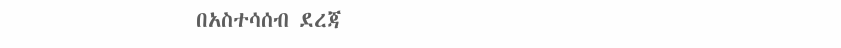በአስተሳሰብ ደረጃ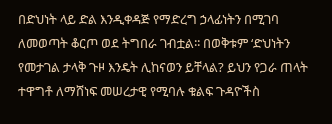በድህነት ላይ ድል እንዲቀዳጅ የማድረግ ኃላፊነትን በሚገባ ለመወጣት ቆርጦ ወደ ትግበራ ገብቷል፡፡ በወቅቱም ‘ድህነትን የመታገል ታላቅ ጉዞ እንዴት ሊከናወን ይቸላል? ይህን የጋራ ጠላት ተዋግቶ ለማሸነፍ መሠረታዊ የሚባሉ ቁልፍ ጉዳዮችስ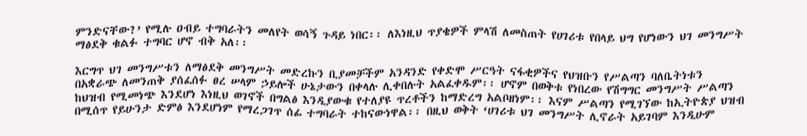ምንድናቸው?’ የሚሉ ዐብይ ተግባራትን መለየት ወሳኝ ጉዳይ ነበር፡፡ ለእነዚህ ጥያቄዎች ምላሽ ለመስጠት የሀገሪቱ የበላይ ህግ የሆነውን ህገ መንግሥት ማፅደቅ ቁልፉ ተግባር ሆኖ ብቅ አለ፡፡

እርግጥ ህገ መንግሥቱን ለማፅደቅ መንግሥት መድረኩን ቢያመቻችም አንዳንድ የቀድሞ ሥርዓት ናፋቂዎችና የህዝቡን የሥልጣን ባለቤትነቱን በአቋራጭ ለመንጠቅ ያሰፈሰፉ ፀረ ሠላም ኃይሎች ሁኔታውን በቀላሉ ሊቀበሉት አልፈቀዱም፡፡ ሆኖም በወቅቱ የነበረው የሽግግር መንግሥት ሥልጣን ከህዝብ የሚመነጭ እንደሆነ እነዚህ ወገኖች በግልፅ እንዲያውቁ የተለያዩ ጥረቶችን ከማድረግ አልቦዘነም፡፡ እናም ሥልጣን የሚገኘው ከኢትዮጵያ ህዝብ በሚሰጥ የይሁንታ ድምፅ እንደሆነም የማረጋገጥ ሰፊ ተግባራት ተከናውነዋል፡፡ በዚህ ወቅት ‘ሀገሪቱ ህገ መንግሥት ሊኖራት አይገባም እንዲሁም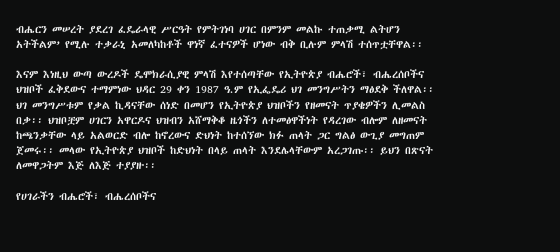ብሔርን መሠረት ያደረገ ፈዴራላዊ ሥርዓት የምትገነባ ሀገር በምንም መልኩ ተጠቃሚ ልትሆን አትችልም’ የሚሉ ተቃራኒ አመለካከቶች ዋነኛ ፈተናዎች ሆነው ብቅ ቢሉም ምላሽ ተሰጥቷቸዋል፡፡

እናም እነዚህ ውጣ ውረዶች ዴሞክራሲያዊ ምላሽ እየተሰጣቸው የኢትዮጵያ ብሔሮች፣ ብሔረሰቦችና ህዝቦች ፈቅደውና ተማምነው ህዳር 29 ቀን 1987 ዓ.ም የኢፌዴሪ ህገ መንግሥትን ማፅደቅ ችለዋል፡፡ ህገ መንግሥቱም የቃል ኪዳናቸው ሰነድ በመሆን የኢትዮጵያ ህዝቦችን የዘመናት ጥያቄዎችን ሊመልስ በቃ፡፡ ህዝቦቿም ሀገርን አዋርዶና ህዝብን አሸማቅቆ ዜጎችን ለተመፅዋችነት የዳረገው ብሎም ለዘመናት ከጫንቃቸው ላይ አልወርድ ብሎ ከኖረውና ድህነት ከተሰኘው ክፉ ጠላት ጋር ግልፅ ውጊያ መግጠም ጀመሩ፡፡ መላው የኢትዮጵያ ህዝቦች ከድህነት በላይ ጠላት እንደሌላቸውም አረጋገጡ፡፡ ይህን በጽናት ለመዋጋትም እጅ ለእጅ ተያያዙ፡፡

የሀገራችን ብሔሮች፣ ብሔረሰቦችና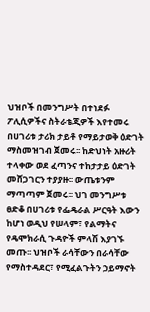ህዝቦች በመንግሥት በተነደፉ ፖሊሲዎችና ስትራቴጂዎች እየተመሩ በሀገሪቱ ታሪክ ታይቶ የማይታወቅ ዕድገት ማስመዝገብ ጀመሩ፡፡ ከድህነት አዙሪት ተላቀው ወደ ፈጣንና ተከታታይ ዕድገት መሸጋገርን ተያያዙ፡፡ ውጤቱንም ማጣጣም ጀመሩ፡፡ ህገ መንግሥቱ ፀድቆ በሀገሪቱ የፌዴራል ሥርዓት እውን ከሆነ ወዲህ የሠላም፣ የልማትና የዴሞክራሲ ጉዳዮች ምላሽ እያገኙ መጡ፡፡ ህዝቦች ራሳቸውን በራሳቸው የማስተዳደር፣ የሚፈልጉትን ኃይማኖት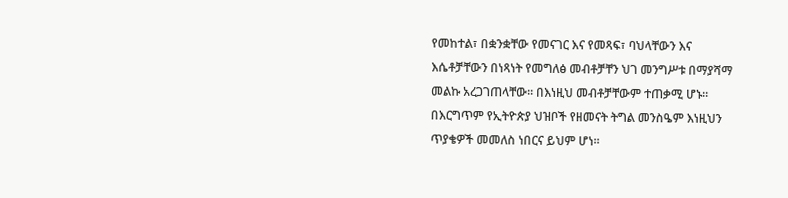የመከተል፣ በቋንቋቸው የመናገር እና የመጻፍ፣ ባህላቸውን እና እሴቶቻቸውን በነጻነት የመግለፅ መብቶቻቸን ህገ መንግሥቱ በማያሻማ መልኩ አረጋገጠላቸው፡፡ በእነዚህ መብቶቻቸውም ተጠቃሚ ሆኑ። በእርግጥም የኢትዮጵያ ህዝቦች የዘመናት ትግል መንስዔም እነዚህን ጥያቄዎች መመለስ ነበርና ይህም ሆነ፡፡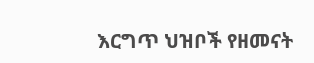እርግጥ ህዝቦች የዘመናት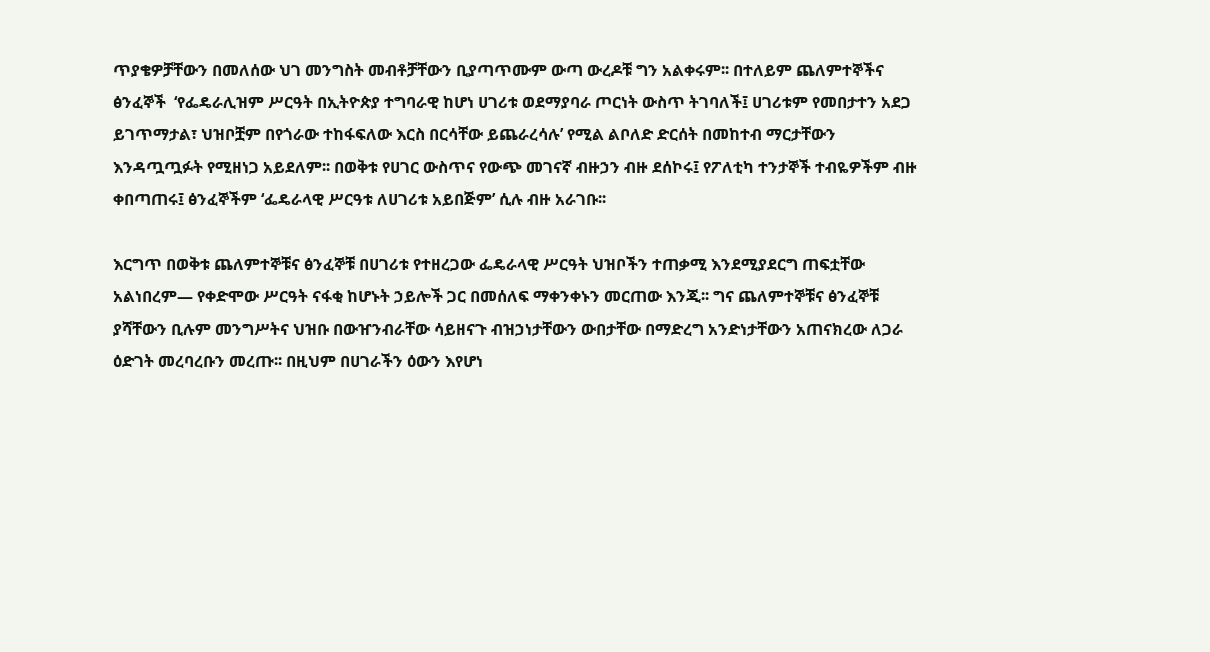ጥያቄዎቻቸውን በመለሰው ህገ መንግስት መብቶቻቸውን ቢያጣጥሙም ውጣ ውረዶቹ ግን አልቀሩም፡፡ በተለይም ጨለምተኞችና ፅንፈኞች  ‘የፌዴራሊዝም ሥርዓት በኢትዮጵያ ተግባራዊ ከሆነ ሀገሪቱ ወደማያባራ ጦርነት ውስጥ ትገባለች፤ ሀገሪቱም የመበታተን አደጋ ይገጥማታል፣ ህዝቦቿም በየጎራው ተከፋፍለው እርስ በርሳቸው ይጨራረሳሉ’ የሚል ልቦለድ ድርሰት በመከተብ ማርታቸውን እንዳጧጧፉት የሚዘነጋ አይደለም፡፡ በወቅቱ የሀገር ውስጥና የውጭ መገናኛ ብዙኃን ብዙ ደሰኮሩ፤ የፖለቲካ ተንታኞች ተብዬዎችም ብዙ ቀበጣጠሩ፤ ፅንፈኞችም ‘ፌዴራላዊ ሥርዓቱ ለሀገሪቱ አይበጅም’ ሲሉ ብዙ አራገቡ፡፡

እርግጥ በወቅቱ ጨለምተኞቹና ፅንፈኞቹ በሀገሪቱ የተዘረጋው ፌዴራላዊ ሥርዓት ህዝቦችን ተጠቃሚ እንደሚያደርግ ጠፍቷቸው አልነበረም— የቀድሞው ሥርዓት ናፋቂ ከሆኑት ኃይሎች ጋር በመሰለፍ ማቀንቀኑን መርጠው እንጂ፡፡ ግና ጨለምተኞቹና ፅንፈኞቹ ያሻቸውን ቢሉም መንግሥትና ህዝቡ በውዠንብራቸው ሳይዘናጉ ብዝኃነታቸውን ውበታቸው በማድረግ አንድነታቸውን አጠናክረው ለጋራ ዕድገት መረባረቡን መረጡ፡፡ በዚህም በሀገራችን ዕውን እየሆነ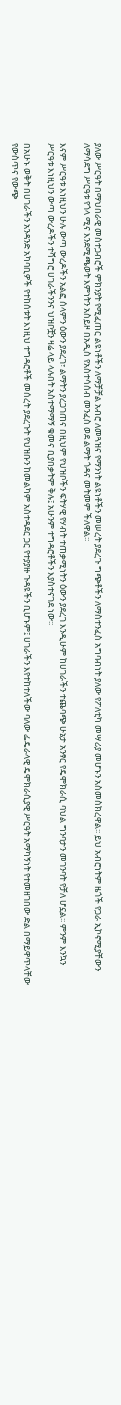ያለው ሥርዓት በማህበራዊ መስተጋብሮች ምክንያት የሚፈጠር ልዩነቶችን ለማቻቻል አብሮ ለመጓዝና የማንነት ልዩነቶችን መሠረት ያደረጉ ግጭቶችን ለማስተንፈስ አግባብነት ያለው የፖለቲካ መሣሪያ መሆኑን አስመስክረዋል፡፡ ይህ አብሮነትም ዜጎች የጋራ ኢኮኖሚያቸውን ለማሳደግ ሥርዓቱ የጎላ ሚና እንደሚጫወት እምነትን አስይዞ በአዲስ የአስተሳሰብ መንፈስ ወደ ልማት ጎዳና መትመም ችለዋል፡፡

እናም ሥርዓቱ እነዚህን ሁሉ ውጣ ውረዶችን አልፎ ሰላምን ዕውን ያደረገ፣ ልማትን ያረጋገጠና በዚህም የህዝቦችን ፍትሃዊ የሃብት ተጠቃሚነትን ዕውን ያደረገ እንዲሁም ከሀገራችን ተጨባጭ ሁኔታ አንፃር የዴሞክራሲ ባህል ግንባታን መገንባት የቻለ ሆኗል፡፡ ምንም እንኳን ሥርዓቱ እነዚህን ውጣ ውረዶችን ተሻግሮ ሀገራችንንና ህዝቦቿን ዛሬ ላይ ላሉበት አስተማማኝ ቁመና ቢያበቃትም ቅሉ፤ አሁንም ተግዳሮቶችን እያስተናገደ ነው፡፡

በአሁኑ ወቅት በሀገራችን አንዳንድ አካባቢዎች የተከሰቱት እነዚህ ተግዳሮቶች መሰረት ያደረጉት የህዝቡን ከመልካም አስተዳደር ጋር የተያያዙ ጉዳዩችን ቢሆኑም፤ ሀገራችን እየተከተለችው ባለው ፌዴራላዊ ዴሞክራሲያዊ ሥርዓት አማካኝነት የተመዘገበው ድል በማይዋጥላቸው የውስጥና የውጭ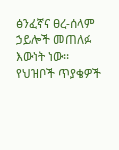ፅንፈኛና ፀረ-ሰላም ኃይሎች መጠለፉ እውነት ነው፡፡ የህዝቦች ጥያቄዎች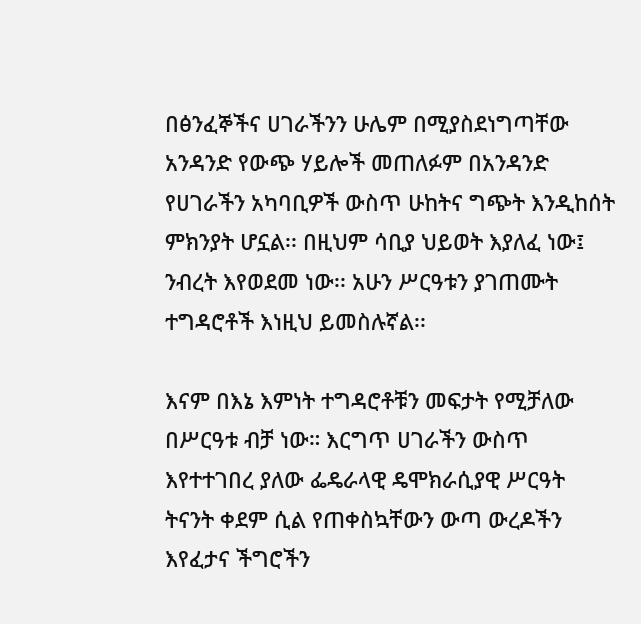በፅንፈኞችና ሀገራችንን ሁሌም በሚያስደነግጣቸው አንዳንድ የውጭ ሃይሎች መጠለፉም በአንዳንድ የሀገራችን አካባቢዎች ውስጥ ሁከትና ግጭት እንዲከሰት ምክንያት ሆኗል፡፡ በዚህም ሳቢያ ህይወት እያለፈ ነው፤ ንብረት እየወደመ ነው፡፡ አሁን ሥርዓቱን ያገጠሙት ተግዳሮቶች እነዚህ ይመስሉኛል፡፡

እናም በእኔ እምነት ተግዳሮቶቹን መፍታት የሚቻለው በሥርዓቱ ብቻ ነው። እርግጥ ሀገራችን ውስጥ እየተተገበረ ያለው ፌዴራላዊ ዴሞክራሲያዊ ሥርዓት ትናንት ቀደም ሲል የጠቀስኳቸውን ውጣ ውረዶችን እየፈታና ችግሮችን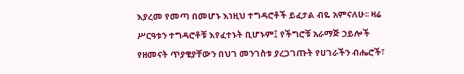እያረመ የመጣ በመሆኑ እነዚህ ተግዳሮቶች ይፈታል ብዬ አምናለሁ፡፡ ዛሬ ሥርዓቱን ተግዳሮቶቹ እየፈተኑት ቢሆኑም፤ የችግሮቹ አራማጅ ኃይሎች የዘመናት ጥያቄያቸውን በህገ መንገስቱ ያረጋገጡት የሀገራችን ብሔሮች፣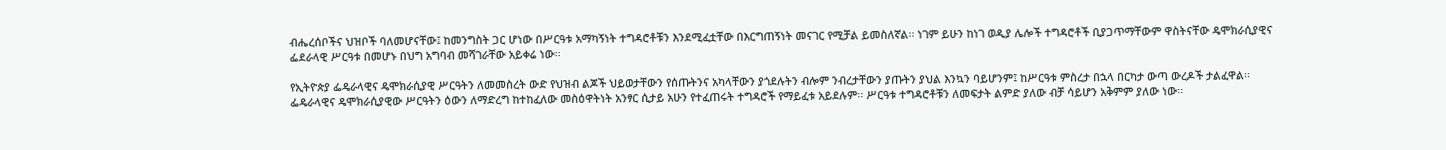ብሔረሰቦችና ህዝቦች ባለመሆናቸው፤ ከመንግስት ጋር ሆነው በሥርዓቱ አማካኝነት ተግዳሮቶቹን እንደሚፈቷቸው በእርግጠኝነት መናገር የሚቻል ይመስለኛል፡፡ ነገም ይሁን ከነገ ወዲያ ሌሎች ተግዳሮቶች ቢያጋጥማቸውም ዋስትናቸው ዴሞክራሲያዊና ፌደራላዊ ሥርዓቱ በመሆኑ በህግ አግባብ መሻገራቸው አይቀሬ ነው፡፡

የኢትዮጵያ ፌዴራላዊና ዴሞክራሲያዊ ሥርዓትን ለመመስረት ውድ የህዝብ ልጆች ህይወታቸውን የሰጡትንና አካላቸውን ያጎደሉትን ብሎም ንብረታቸውን ያጡትን ያህል እንኳን ባይሆንም፤ ከሥርዓቱ ምስረታ በኋላ በርካታ ውጣ ውረዶች ታልፈዋል፡፡ ፌዴራላዊና ዴሞክራሲያዊው ሥርዓትን ዕውን ለማድረግ ከተከፈለው መስዕዋትነት አንፃር ሲታይ አሁን የተፈጠሩት ተግዳሮች የማይፈቱ አይደሉም፡፡ ሥርዓቱ ተግዳሮቶቹን ለመፍታት ልምድ ያለው ብቻ ሳይሆን አቅምም ያለው ነው፡፡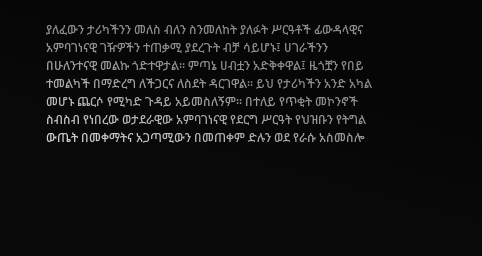ያለፈውን ታሪካችንን መለስ ብለን ስንመለከት ያለፉት ሥርዓቶች ፊውዳላዊና አምባገነናዊ ገዥዎችን ተጠቃሚ ያደረጉት ብቻ ሳይሆኑ፤ ሀገራችንን በሁለንተናዊ መልኩ ጎድተዋታል፡፡ ምጣኔ ሀብቷን አድቅቀዋል፤ ዜጎቿን የበይ ተመልካች በማድረግ ለችጋርና ለስደት ዳርገዋል፡፡ ይህ የታሪካችን አንድ አካል መሆኑ ጨርሶ የሚካድ ጉዳይ አይመስለኝም፡፡ በተለይ የጥቂት መኮንኖች ስብስብ የነበረው ወታደራዊው አምባገነናዊ የደርግ ሥርዓት የህዝቡን የትግል ውጤት በመቀማትና አጋጣሚውን በመጠቀም ድሉን ወደ የራሱ አስመስሎ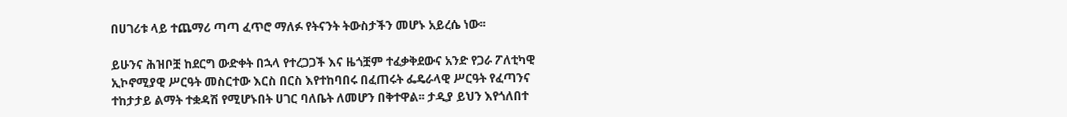በሀገሪቱ ላይ ተጨማሪ ጣጣ ፈጥሮ ማለፉ የትናንት ትውስታችን መሆኑ አይረሴ ነው፡፡

ይሁንና ሕዝቦቿ ከደርግ ውድቀት በኋላ የተረጋጋች እና ዜጎቿም ተፈቃቅደውና አንድ የጋራ ፖለቲካዊ ኢኮኖሚያዊ ሥርዓት መስርተው እርስ በርስ እየተከባበሩ በፈጠሩት ፌዴራላዊ ሥርዓት የፈጣንና ተከታታይ ልማት ተቋዳሽ የሚሆኑበት ሀገር ባለቤት ለመሆን በቅተዋል፡፡ ታዲያ ይህን እየጎለበተ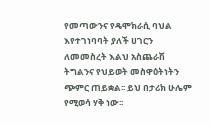የመጣውንና የዴሞክራሲ ባህል እየተገነባባት ያለች ሀገርን ለመመስረት እልህ አስጨራሽ ትግልንና የህይወት መስዋዕትነትን ጭምር ጠይቋል፡፡ ይህ በታሪክ ሁሌም የሚወሳ ሃቅ ነው፡፡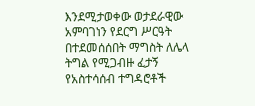እንደሚታወቀው ወታደራዊው አምባገነን የደርግ ሥርዓት በተደመሰሰበት ማግስት ለሌላ ትግል የሚጋብዙ ፈታኝ የአስተሳሰብ ተግዳሮቶች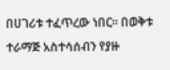በሀገሪቱ ተፈጥረው ነበር፡፡ በወቅቱ ተራማጅ አስተሳሰብን የያዙ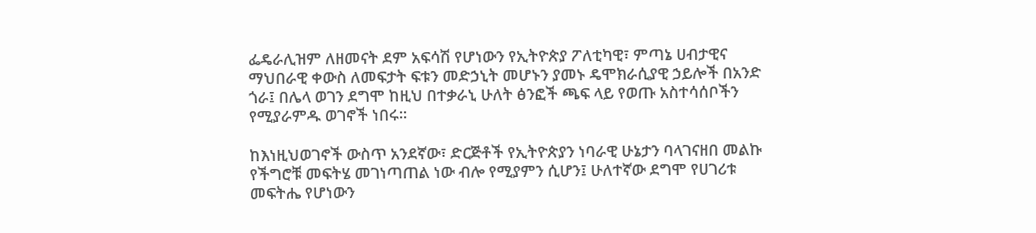ፌዴራሊዝም ለዘመናት ደም አፍሳሽ የሆነውን የኢትዮጵያ ፖለቲካዊ፣ ምጣኔ ሀብታዊና ማህበራዊ ቀውስ ለመፍታት ፍቱን መድኃኒት መሆኑን ያመኑ ዴሞክራሲያዊ ኃይሎች በአንድ ጎራ፤ በሌላ ወገን ደግሞ ከዚህ በተቃራኒ ሁለት ፅንፎች ጫፍ ላይ የወጡ አስተሳሰቦችን የሚያራምዱ ወገኖች ነበሩ፡፡

ከእነዚህወገኖች ውስጥ አንደኛው፣ ድርጅቶች የኢትዮጵያን ነባራዊ ሁኔታን ባላገናዘበ መልኩ የችግሮቹ መፍትሄ መገነጣጠል ነው ብሎ የሚያምን ሲሆን፤ ሁለተኛው ደግሞ የሀገሪቱ መፍትሔ የሆነውን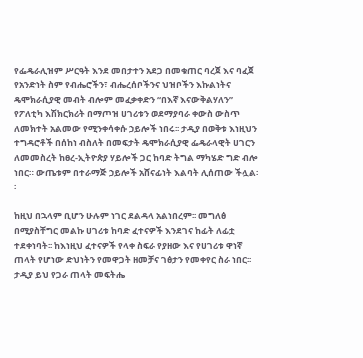የፌዴራሊዝም ሥርዓት እንደ መበታተን አደጋ በመቁጠር ባረጀ እና ባፈጀ የአንድነት ስም የብሔሮችን፣ ብሔረሰቦችንና ህዝቦችን እኩልነትና ዴሞክራሲያዊ መብት ብሎም መፈቃቀድን “በእኛ እናውቅልሃለን” የፖለቲካ እሽክርክሪት በማጦዝ ሀገሪቱን ወደማያባራ ቀውስ ውስጥ ለመክተት አልመው የሚንቀሳቀሱ ኃይሎች ነበሩ፡፡ ታዲያ በወቅቱ እነዚህን ተግዳሮቶች በሰከነ ብስለት በመፍታት ዴሞክራሲያዊ ፌዴራላዊት ሀገርን ለመመስረት ከፀረ-ኢትዮጵያ ሃይሎች ጋር ከባድ ትግል ማካሄድ ግድ ብሎ ነበር። ውጤቱም በተራማጅ ኃይሎች አሸናፊነት እልባት ሊሰጠው ችሏል፡፡

ከዚህ በኋላም ቢሆን ሁሉም ነገር ደልዳላ አልነበረም፡፡ መግለፅ በሚያስቸግር መልኩ ሀገሪቱ ከባድ ፈተናዎች እንደገና ከፊት ለፊቷ ተደቀነባት፡፡ ከእነዚህ ፈተናዎች የላቀ ስፍራ የያዘው እና የሀገሪቱ ዋነኛ ጠላት የሆነው ድህነትን የመዋጋት ዘመቻና ገፅታን የመቀየር ስራ ነበር፡፡ ታዲያ ይህ የጋራ ጠላት መፍትሔ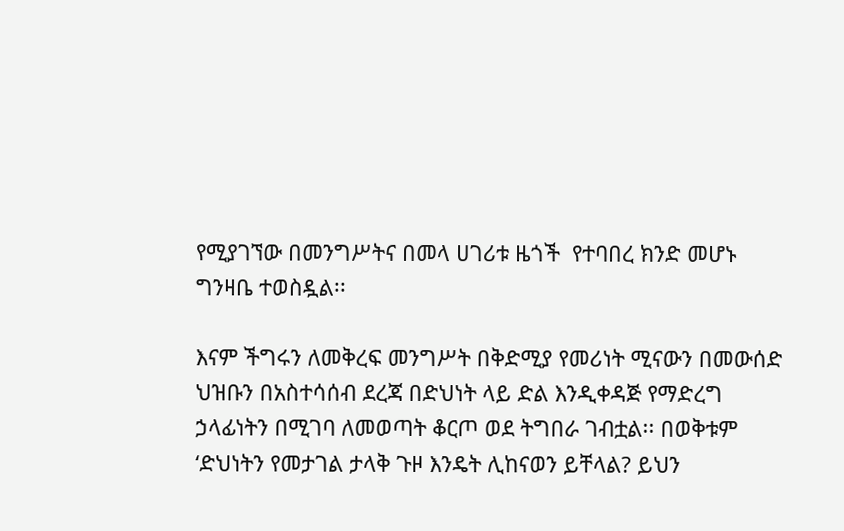የሚያገኘው በመንግሥትና በመላ ሀገሪቱ ዜጎች  የተባበረ ክንድ መሆኑ ግንዛቤ ተወስዷል፡፡

እናም ችግሩን ለመቅረፍ መንግሥት በቅድሚያ የመሪነት ሚናውን በመውሰድ ህዝቡን በአስተሳሰብ ደረጃ በድህነት ላይ ድል እንዲቀዳጅ የማድረግ ኃላፊነትን በሚገባ ለመወጣት ቆርጦ ወደ ትግበራ ገብቷል፡፡ በወቅቱም ‘ድህነትን የመታገል ታላቅ ጉዞ እንዴት ሊከናወን ይቸላል? ይህን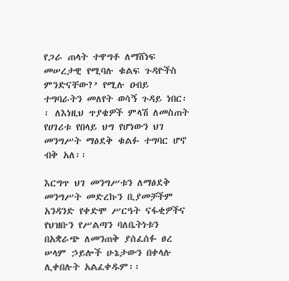የጋራ ጠላት ተዋግቶ ለማሸነፍ መሠረታዊ የሚባሉ ቁልፍ ጉዳዮችስ ምንድናቸው?’ የሚሉ ዐብይ ተግባራትን መለየት ወሳኝ ጉዳይ ነበር፡፡ ለእነዚህ ጥያቄዎች ምላሽ ለመስጠት የሀገሪቱ የበላይ ህግ የሆነውን ህገ መንግሥት ማፅደቅ ቁልፉ ተግባር ሆኖ ብቅ አለ፡፡

እርግጥ ህገ መንግሥቱን ለማፅደቅ መንግሥት መድረኩን ቢያመቻችም አንዳንድ የቀድሞ ሥርዓት ናፋቂዎችና የህዝቡን የሥልጣን ባለቤትነቱን በአቋራጭ ለመንጠቅ ያሰፈሰፉ ፀረ ሠላም ኃይሎች ሁኔታውን በቀላሉ ሊቀበሉት አልፈቀዱም፡፡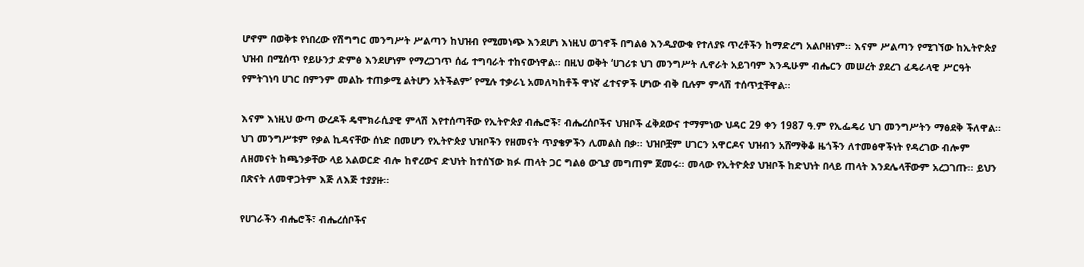ሆኖም በወቅቱ የነበረው የሽግግር መንግሥት ሥልጣን ከህዝብ የሚመነጭ እንደሆነ እነዚህ ወገኖች በግልፅ እንዲያውቁ የተለያዩ ጥረቶችን ከማድረግ አልቦዘነም፡፡ እናም ሥልጣን የሚገኘው ከኢትዮጵያ ህዝብ በሚሰጥ የይሁንታ ድምፅ እንደሆነም የማረጋገጥ ሰፊ ተግባራት ተከናውነዋል፡፡ በዚህ ወቅት ‘ሀገሪቱ ህገ መንግሥት ሊኖራት አይገባም እንዲሁም ብሔርን መሠረት ያደረገ ፈዴራላዊ ሥርዓት የምትገነባ ሀገር በምንም መልኩ ተጠቃሚ ልትሆን አትችልም’ የሚሉ ተቃራኒ አመለካከቶች ዋነኛ ፈተናዎች ሆነው ብቅ ቢሉም ምላሽ ተሰጥቷቸዋል፡፡

እናም እነዚህ ውጣ ውረዶች ዴሞክራሲያዊ ምላሽ እየተሰጣቸው የኢትዮጵያ ብሔሮች፣ ብሔረሰቦችና ህዝቦች ፈቅደውና ተማምነው ህዳር 29 ቀን 1987 ዓ.ም የኢፌዴሪ ህገ መንግሥትን ማፅደቅ ችለዋል፡፡ ህገ መንግሥቱም የቃል ኪዳናቸው ሰነድ በመሆን የኢትዮጵያ ህዝቦችን የዘመናት ጥያቄዎችን ሊመልስ በቃ፡፡ ህዝቦቿም ሀገርን አዋርዶና ህዝብን አሸማቅቆ ዜጎችን ለተመፅዋችነት የዳረገው ብሎም ለዘመናት ከጫንቃቸው ላይ አልወርድ ብሎ ከኖረውና ድህነት ከተሰኘው ክፉ ጠላት ጋር ግልፅ ውጊያ መግጠም ጀመሩ፡፡ መላው የኢትዮጵያ ህዝቦች ከድህነት በላይ ጠላት እንደሌላቸውም አረጋገጡ፡፡ ይህን በጽናት ለመዋጋትም እጅ ለእጅ ተያያዙ፡፡

የሀገራችን ብሔሮች፣ ብሔረሰቦችና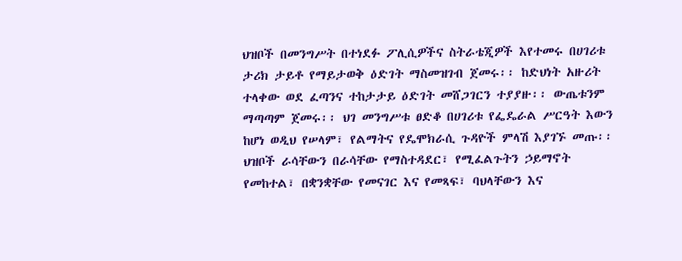ህዝቦች በመንግሥት በተነደፉ ፖሊሲዎችና ስትራቴጂዎች እየተመሩ በሀገሪቱ ታሪክ ታይቶ የማይታወቅ ዕድገት ማስመዝገብ ጀመሩ፡፡ ከድህነት አዙሪት ተላቀው ወደ ፈጣንና ተከታታይ ዕድገት መሸጋገርን ተያያዙ፡፡ ውጤቱንም ማጣጣም ጀመሩ፡፡ ህገ መንግሥቱ ፀድቆ በሀገሪቱ የፌዴራል ሥርዓት እውን ከሆነ ወዲህ የሠላም፣ የልማትና የዴሞክራሲ ጉዳዮች ምላሽ እያገኙ መጡ፡፡ ህዝቦች ራሳቸውን በራሳቸው የማስተዳደር፣ የሚፈልጉትን ኃይማኖት የመከተል፣ በቋንቋቸው የመናገር እና የመጻፍ፣ ባህላቸውን እና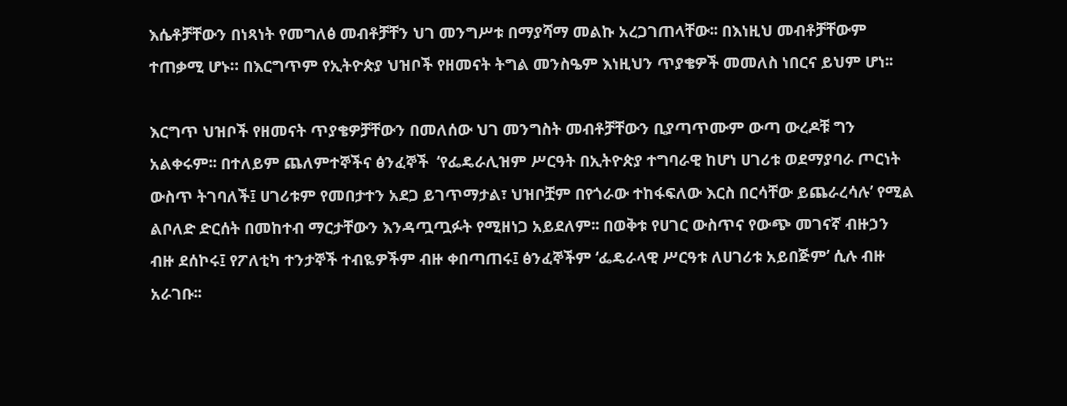እሴቶቻቸውን በነጻነት የመግለፅ መብቶቻቸን ህገ መንግሥቱ በማያሻማ መልኩ አረጋገጠላቸው፡፡ በእነዚህ መብቶቻቸውም ተጠቃሚ ሆኑ። በእርግጥም የኢትዮጵያ ህዝቦች የዘመናት ትግል መንስዔም እነዚህን ጥያቄዎች መመለስ ነበርና ይህም ሆነ፡፡

እርግጥ ህዝቦች የዘመናት ጥያቄዎቻቸውን በመለሰው ህገ መንግስት መብቶቻቸውን ቢያጣጥሙም ውጣ ውረዶቹ ግን አልቀሩም፡፡ በተለይም ጨለምተኞችና ፅንፈኞች  ‘የፌዴራሊዝም ሥርዓት በኢትዮጵያ ተግባራዊ ከሆነ ሀገሪቱ ወደማያባራ ጦርነት ውስጥ ትገባለች፤ ሀገሪቱም የመበታተን አደጋ ይገጥማታል፣ ህዝቦቿም በየጎራው ተከፋፍለው እርስ በርሳቸው ይጨራረሳሉ’ የሚል ልቦለድ ድርሰት በመከተብ ማርታቸውን እንዳጧጧፉት የሚዘነጋ አይደለም፡፡ በወቅቱ የሀገር ውስጥና የውጭ መገናኛ ብዙኃን ብዙ ደሰኮሩ፤ የፖለቲካ ተንታኞች ተብዬዎችም ብዙ ቀበጣጠሩ፤ ፅንፈኞችም ‘ፌዴራላዊ ሥርዓቱ ለሀገሪቱ አይበጅም’ ሲሉ ብዙ አራገቡ፡፡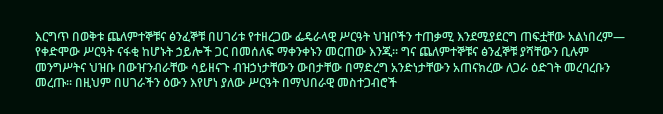እርግጥ በወቅቱ ጨለምተኞቹና ፅንፈኞቹ በሀገሪቱ የተዘረጋው ፌዴራላዊ ሥርዓት ህዝቦችን ተጠቃሚ እንደሚያደርግ ጠፍቷቸው አልነበረም— የቀድሞው ሥርዓት ናፋቂ ከሆኑት ኃይሎች ጋር በመሰለፍ ማቀንቀኑን መርጠው እንጂ፡፡ ግና ጨለምተኞቹና ፅንፈኞቹ ያሻቸውን ቢሉም መንግሥትና ህዝቡ በውዠንብራቸው ሳይዘናጉ ብዝኃነታቸውን ውበታቸው በማድረግ አንድነታቸውን አጠናክረው ለጋራ ዕድገት መረባረቡን መረጡ፡፡ በዚህም በሀገራችን ዕውን እየሆነ ያለው ሥርዓት በማህበራዊ መስተጋብሮች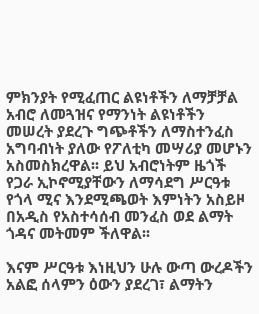ምክንያት የሚፈጠር ልዩነቶችን ለማቻቻል አብሮ ለመጓዝና የማንነት ልዩነቶችን መሠረት ያደረጉ ግጭቶችን ለማስተንፈስ አግባብነት ያለው የፖለቲካ መሣሪያ መሆኑን አስመስክረዋል፡፡ ይህ አብሮነትም ዜጎች የጋራ ኢኮኖሚያቸውን ለማሳደግ ሥርዓቱ የጎላ ሚና እንደሚጫወት እምነትን አስይዞ በአዲስ የአስተሳሰብ መንፈስ ወደ ልማት ጎዳና መትመም ችለዋል፡፡

እናም ሥርዓቱ እነዚህን ሁሉ ውጣ ውረዶችን አልፎ ሰላምን ዕውን ያደረገ፣ ልማትን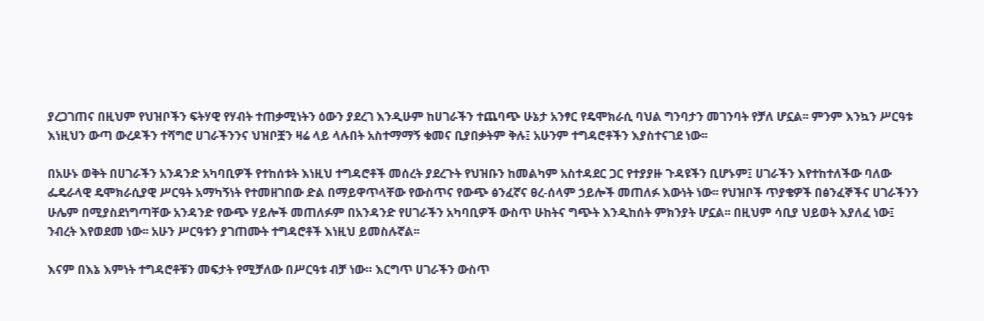ያረጋገጠና በዚህም የህዝቦችን ፍትሃዊ የሃብት ተጠቃሚነትን ዕውን ያደረገ እንዲሁም ከሀገራችን ተጨባጭ ሁኔታ አንፃር የዴሞክራሲ ባህል ግንባታን መገንባት የቻለ ሆኗል፡፡ ምንም እንኳን ሥርዓቱ እነዚህን ውጣ ውረዶችን ተሻግሮ ሀገራችንንና ህዝቦቿን ዛሬ ላይ ላሉበት አስተማማኝ ቁመና ቢያበቃትም ቅሉ፤ አሁንም ተግዳሮቶችን እያስተናገደ ነው፡፡

በአሁኑ ወቅት በሀገራችን አንዳንድ አካባቢዎች የተከሰቱት እነዚህ ተግዳሮቶች መሰረት ያደረጉት የህዝቡን ከመልካም አስተዳደር ጋር የተያያዙ ጉዳዩችን ቢሆኑም፤ ሀገራችን እየተከተለችው ባለው ፌዴራላዊ ዴሞክራሲያዊ ሥርዓት አማካኝነት የተመዘገበው ድል በማይዋጥላቸው የውስጥና የውጭ ፅንፈኛና ፀረ-ሰላም ኃይሎች መጠለፉ እውነት ነው፡፡ የህዝቦች ጥያቄዎች በፅንፈኞችና ሀገራችንን ሁሌም በሚያስደነግጣቸው አንዳንድ የውጭ ሃይሎች መጠለፉም በአንዳንድ የሀገራችን አካባቢዎች ውስጥ ሁከትና ግጭት እንዲከሰት ምክንያት ሆኗል፡፡ በዚህም ሳቢያ ህይወት እያለፈ ነው፤ ንብረት እየወደመ ነው፡፡ አሁን ሥርዓቱን ያገጠሙት ተግዳሮቶች እነዚህ ይመስሉኛል፡፡

እናም በእኔ እምነት ተግዳሮቶቹን መፍታት የሚቻለው በሥርዓቱ ብቻ ነው። እርግጥ ሀገራችን ውስጥ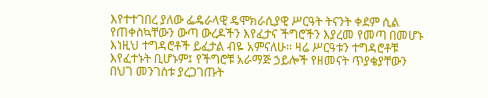እየተተገበረ ያለው ፌዴራላዊ ዴሞክራሲያዊ ሥርዓት ትናንት ቀደም ሲል የጠቀስኳቸውን ውጣ ውረዶችን እየፈታና ችግሮችን እያረመ የመጣ በመሆኑ እነዚህ ተግዳሮቶች ይፈታል ብዬ አምናለሁ፡፡ ዛሬ ሥርዓቱን ተግዳሮቶቹ እየፈተኑት ቢሆኑም፤ የችግሮቹ አራማጅ ኃይሎች የዘመናት ጥያቄያቸውን በህገ መንገስቱ ያረጋገጡት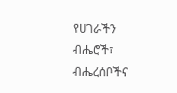የሀገራችን ብሔሮች፣ ብሔረሰቦችና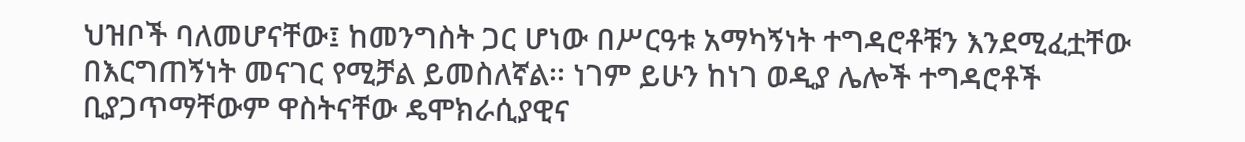ህዝቦች ባለመሆናቸው፤ ከመንግስት ጋር ሆነው በሥርዓቱ አማካኝነት ተግዳሮቶቹን እንደሚፈቷቸው በእርግጠኝነት መናገር የሚቻል ይመስለኛል፡፡ ነገም ይሁን ከነገ ወዲያ ሌሎች ተግዳሮቶች ቢያጋጥማቸውም ዋስትናቸው ዴሞክራሲያዊና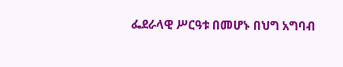ፌደራላዊ ሥርዓቱ በመሆኑ በህግ አግባብ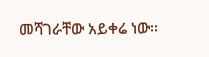መሻገራቸው አይቀሬ ነው፡፡